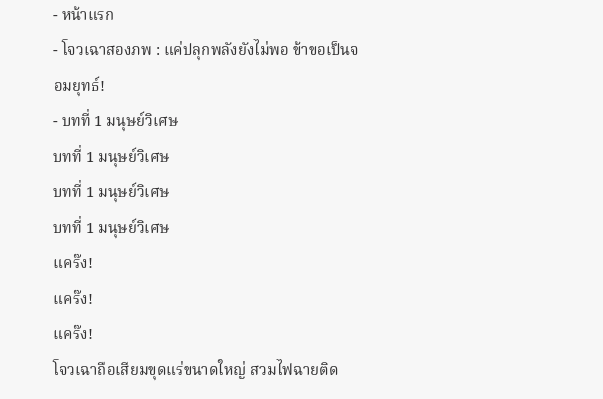- หน้าแรก
- โจวเฉาสองภพ : แค่ปลุกพลังยังไม่พอ ข้าขอเป็นจอมยุทธ์!
- บทที่ 1 มนุษย์วิเศษ
บทที่ 1 มนุษย์วิเศษ
บทที่ 1 มนุษย์วิเศษ
บทที่ 1 มนุษย์วิเศษ
แคร๊ง!
แคร๊ง!
แคร๊ง!
โจวเฉาถือเสียมขุดแร่ขนาดใหญ่ สวมไฟฉายติด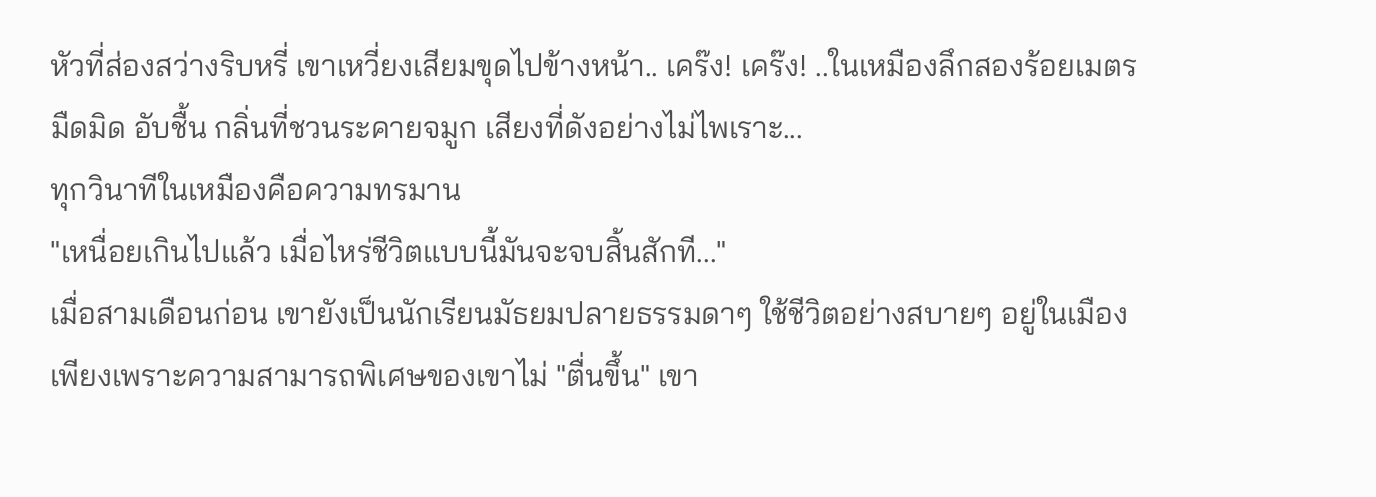หัวที่ส่องสว่างริบหรี่ เขาเหวี่ยงเสียมขุดไปข้างหน้า.. เคร๊ง! เคร๊ง! ..ในเหมืองลึกสองร้อยเมตร
มืดมิด อับชื้น กลิ่นที่ชวนระคายจมูก เสียงที่ดังอย่างไม่ไพเราะ...
ทุกวินาทีในเหมืองคือความทรมาน
"เหนื่อยเกินไปแล้ว เมื่อไหร่ชีวิตแบบนี้มันจะจบสิ้นสักที..."
เมื่อสามเดือนก่อน เขายังเป็นนักเรียนมัธยมปลายธรรมดาๆ ใช้ชีวิตอย่างสบายๆ อยู่ในเมือง
เพียงเพราะความสามารถพิเศษของเขาไม่ "ตื่นขึ้น" เขา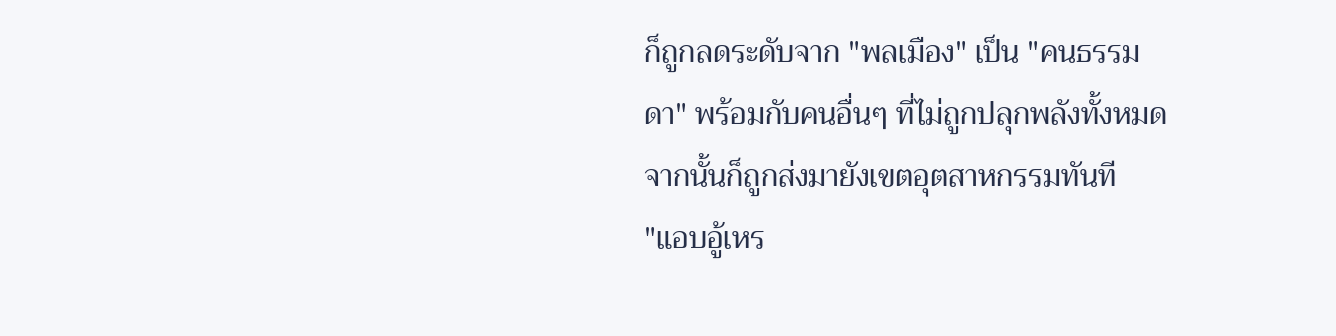ก็ถูกลดระดับจาก "พลเมือง" เป็น "คนธรรมดา" พร้อมกับคนอื่นๆ ที่ไม่ถูกปลุกพลังทั้งหมด
จากนั้นก็ถูกส่งมายังเขตอุตสาหกรรมทันที
"แอบอู้เหร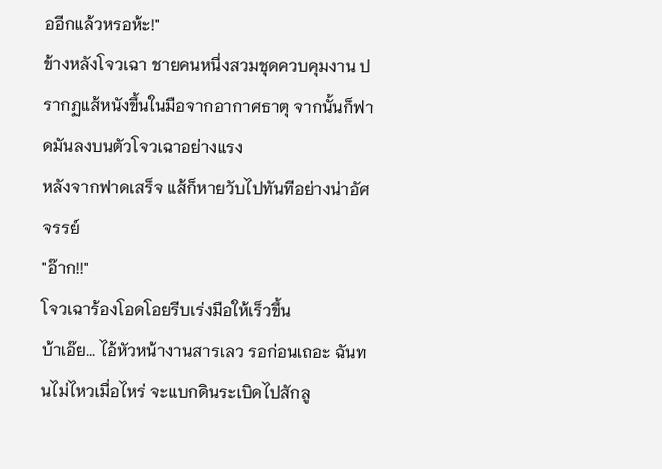ออีกแล้วหรอห้ะ!"
ข้างหลังโจวเฉา ชายคนหนึ่งสวมชุดควบคุมงาน ปรากฏแส้หนังขึ้นในมือจากอากาศธาตุ จากนั้นก็ฟาดมันลงบนตัวโจวเฉาอย่างแรง
หลังจากฟาดเสร็จ แส้ก็หายวับไปทันทีอย่างน่าอัศจรรย์
"อ๊าก!!"
โจวเฉาร้องโอดโอยรีบเร่งมือให้เร็วขึ้น
บ้าเอ๊ย... ไอ้หัวหน้างานสารเลว รอก่อนเถอะ ฉันทนไม่ไหวเมื่อไหร่ จะแบกดินระเบิดไปสักลู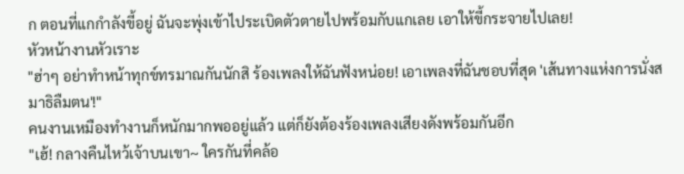ก ตอนที่แกกำลังขี้อยู่ ฉันจะพุ่งเข้าไประเบิดตัวตายไปพร้อมกับแกเลย เอาให้ขี้กระจายไปเลย!
หัวหน้างานหัวเราะ
"ฮ่าๆ อย่าทำหน้าทุกข์ทรมาณกันนักสิ ร้องเพลงให้ฉันฟังหน่อย! เอาเพลงที่ฉันชอบที่สุด 'เส้นทางแห่งการนั่งสมาธิลืมตน'!"
คนงานเหมืองทำงานก็หนักมากพออยู่แล้ว แต่ก็ยังต้องร้องเพลงเสียงดังพร้อมกันอีก
"เฮ้! กลางคืนไหว้เจ้าบนเขา~ ใครกันที่คล้อ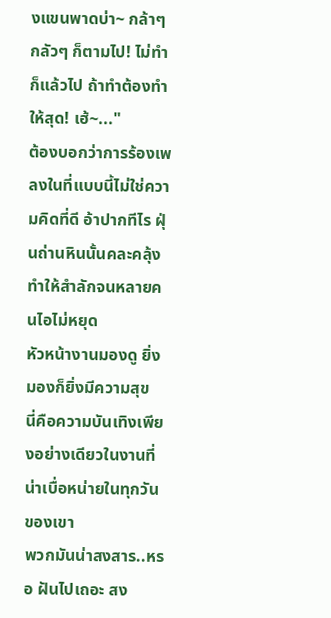งแขนพาดบ่า~ กล้าๆ กลัวๆ ก็ตามไป! ไม่ทำก็แล้วไป ถ้าทำต้องทำให้สุด! เฮ้~..."
ต้องบอกว่าการร้องเพลงในที่แบบนี้ไม่ใช่ความคิดที่ดี อ้าปากทีไร ฝุ่นถ่านหินนั้นคละคลุ้งทำให้สำลักจนหลายคนไอไม่หยุด
หัวหน้างานมองดู ยิ่งมองก็ยิ่งมีความสุข
นี่คือความบันเทิงเพียงอย่างเดียวในงานที่น่าเบื่อหน่ายในทุกวันของเขา
พวกมันน่าสงสาร..หรอ ฝันไปเถอะ สง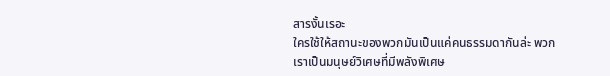สารงั้นเรอะ
ใครใช้ให้สถานะของพวกมันเป็นแค่คนธรรมดากันล่ะ พวกเราเป็นมนุษย์วิเศษที่มีพลังพิเศษ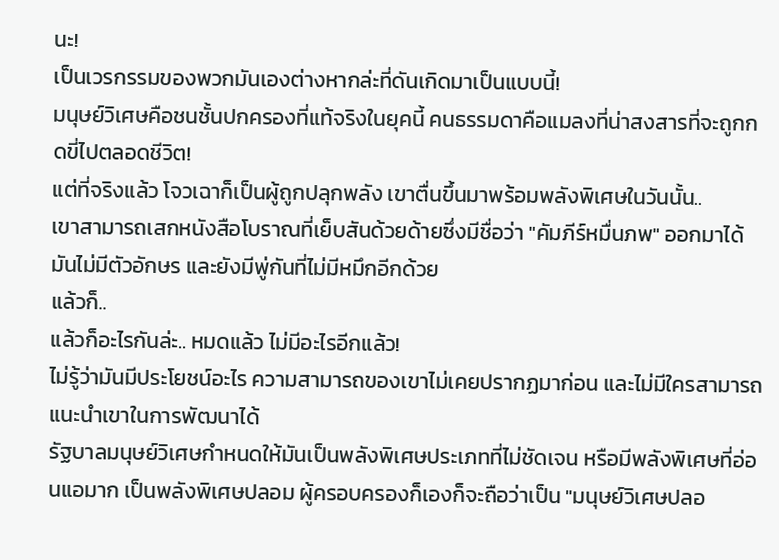นะ!
เป็นเวรกรรมของพวกมันเองต่างหากล่ะที่ดันเกิดมาเป็นแบบนี้!
มนุษย์วิเศษคือชนชั้นปกครองที่แท้จริงในยุคนี้ คนธรรมดาคือแมลงที่น่าสงสารที่จะถูกกดขี่ไปตลอดชีวิต!
แต่ที่จริงแล้ว โจวเฉาก็เป็นผู้ถูกปลุกพลัง เขาตื่นขึ้นมาพร้อมพลังพิเศษในวันนั้น..
เขาสามารถเสกหนังสือโบราณที่เย็บสันด้วยด้ายซึ่งมีชื่อว่า "คัมภีร์หมื่นภพ" ออกมาได้
มันไม่มีตัวอักษร และยังมีพู่กันที่ไม่มีหมึกอีกด้วย
แล้วก็..
แล้วก็อะไรกันล่ะ.. หมดแล้ว ไม่มีอะไรอีกแล้ว!
ไม่รู้ว่ามันมีประโยชน์อะไร ความสามารถของเขาไม่เคยปรากฏมาก่อน และไม่มีใครสามารถแนะนำเขาในการพัฒนาได้
รัฐบาลมนุษย์วิเศษกำหนดให้มันเป็นพลังพิเศษประเภทที่ไม่ชัดเจน หรือมีพลังพิเศษที่อ่อนแอมาก เป็นพลังพิเศษปลอม ผู้ครอบครองก็เองก็จะถือว่าเป็น "มนุษย์วิเศษปลอ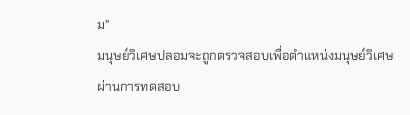ม"
มนุษย์วิเศษปลอมจะถูกตรวจสอบเพื่อตำแหน่งมนุษย์วิเศษผ่านการทดสอบ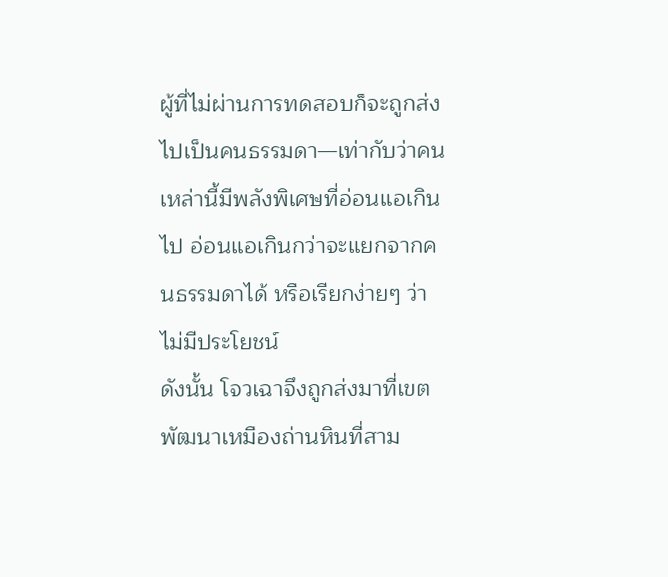ผู้ที่ไม่ผ่านการทดสอบก็จะถูกส่งไปเป็นคนธรรมดา—เท่ากับว่าคนเหล่านี้มีพลังพิเศษที่อ่อนแอเกินไป อ่อนแอเกินกว่าจะแยกจากคนธรรมดาได้ หรือเรียกง่ายๆ ว่าไม่มีประโยชน์
ดังนั้น โจวเฉาจึงถูกส่งมาที่เขตพัฒนาเหมืองถ่านหินที่สาม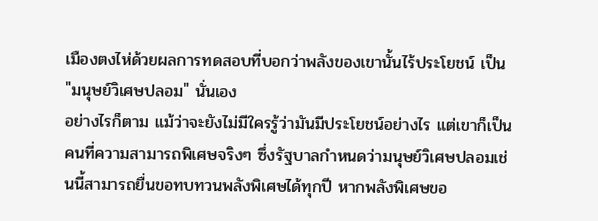เมืองตงไห่ด้วยผลการทดสอบที่บอกว่าพลังของเขานั้นไร้ประโยชน์ เป็น "มนุษย์วิเศษปลอม" นั่นเอง
อย่างไรก็ตาม แม้ว่าจะยังไม่มีใครรู้ว่ามันมีประโยชน์อย่างไร แต่เขาก็เป็นคนที่ความสามารถพิเศษจริงๆ ซึ่งรัฐบาลกำหนดว่ามนุษย์วิเศษปลอมเช่นนี้สามารถยื่นขอทบทวนพลังพิเศษได้ทุกปี หากพลังพิเศษขอ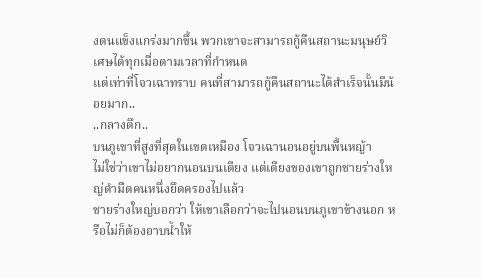งตนแข็งแกร่งมากขึ้น พวกเขาจะสามารถกู้คืนสถานะมนุษย์วิเศษได้ทุกเมื่อตามเวลาที่กำหนด
แต่เท่าที่โจวเฉาทราบ คนที่สามารถกู้คืนสถานะได้สำเร็จนั้นมีน้อยมาก..
..กลางดึก..
บนภูเขาที่สูงที่สุดในเขตเหมือง โจวเฉานอนอยู่บนพื้นหญ้า
ไม่ใช่ว่าเขาไม่อยากนอนบนเตียง แต่เตียงของเขาถูกชายร่างใหญ่ดำมืดคนหนึ่งยึดครองไปแล้ว
ชายร่างใหญ่บอกว่า ให้เขาเลือกว่าจะไปนอนบนภูเขาข้างนอก หรือไม่ก็ต้องอาบน้ำให้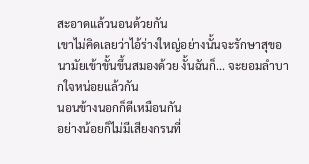สะอาดแล้วนอนด้วยกัน
เขาไม่คิดเลยว่าไอ้ร่างใหญ่อย่างนั้นจะรักษาสุขอนามัยเข้าขั้นขึ้นสมองด้วย งั้นฉันก็... จะยอมลำบากใจหน่อยแล้วกัน
นอนข้างนอกก็ดีเหมือนกัน
อย่างน้อยก็ไม่มีเสียงกรนที่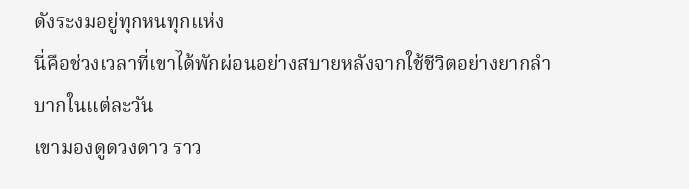ดังระงมอยู่ทุกหนทุกแห่ง
นี่คือช่วงเวลาที่เขาได้พักผ่อนอย่างสบายหลังจากใช้ชีวิตอย่างยากลำบากในแต่ละวัน
เขามองดูดวงดาว ราว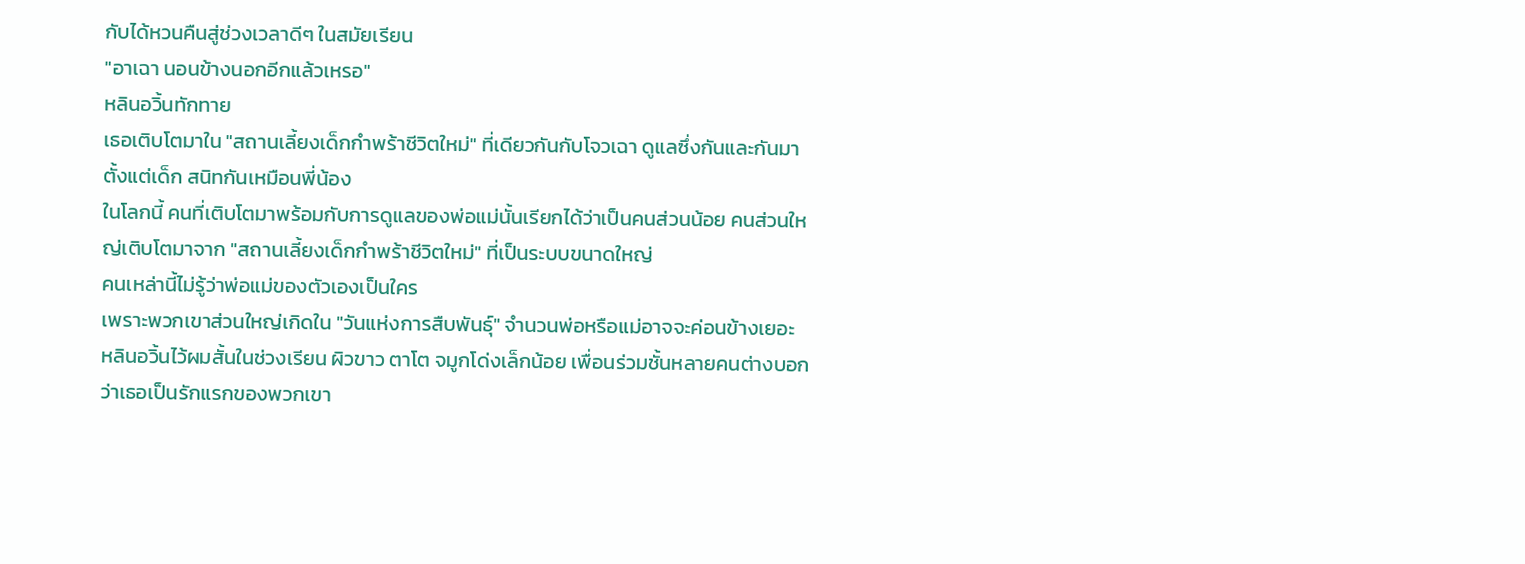กับได้หวนคืนสู่ช่วงเวลาดีๆ ในสมัยเรียน
"อาเฉา นอนข้างนอกอีกแล้วเหรอ"
หลินอวิ้นทักทาย
เธอเติบโตมาใน "สถานเลี้ยงเด็กกำพร้าชีวิตใหม่" ที่เดียวกันกับโจวเฉา ดูแลซึ่งกันและกันมาตั้งแต่เด็ก สนิทกันเหมือนพี่น้อง
ในโลกนี้ คนที่เติบโตมาพร้อมกับการดูแลของพ่อแม่นั้นเรียกได้ว่าเป็นคนส่วนน้อย คนส่วนใหญ่เติบโตมาจาก "สถานเลี้ยงเด็กกำพร้าชีวิตใหม่" ที่เป็นระบบขนาดใหญ่
คนเหล่านี้ไม่รู้ว่าพ่อแม่ของตัวเองเป็นใคร
เพราะพวกเขาส่วนใหญ่เกิดใน "วันแห่งการสืบพันธุ์" จำนวนพ่อหรือแม่อาจจะค่อนข้างเยอะ
หลินอวิ้นไว้ผมสั้นในช่วงเรียน ผิวขาว ตาโต จมูกโด่งเล็กน้อย เพื่อนร่วมชั้นหลายคนต่างบอกว่าเธอเป็นรักแรกของพวกเขา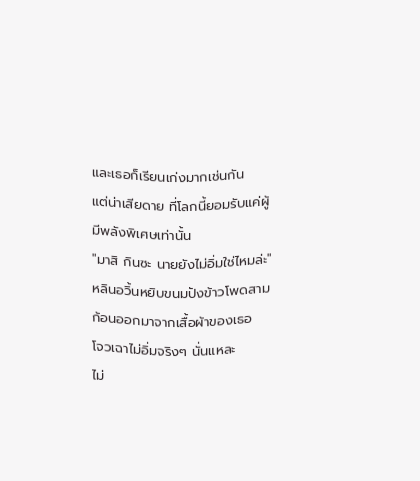และเธอก็เรียนเก่งมากเช่นกัน
แต่น่าเสียดาย ที่โลกนี้ยอมรับแค่ผู้มีพลังพิเศษเท่านั้น
"มาสิ กินซะ นายยังไม่อิ่มใช่ไหมล่ะ"
หลินอวิ้นหยิบขนมปังข้าวโพดสามก้อนออกมาจากเสื้อผ้าของเธอ
โจวเฉาไม่อิ่มจริงๆ นั่นแหละ
ไม่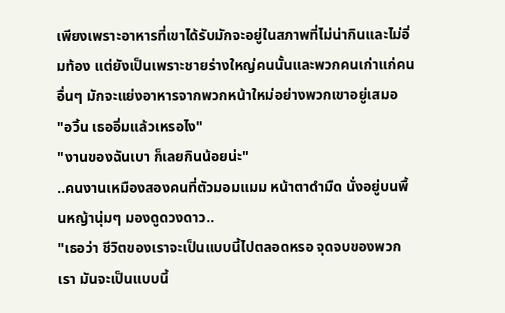เพียงเพราะอาหารที่เขาได้รับมักจะอยู่ในสภาพที่ไม่น่ากินและไม่อิ่มท้อง แต่ยังเป็นเพราะชายร่างใหญ่คนนั้นและพวกคนเก่าแก่คนอื่นๆ มักจะแย่งอาหารจากพวกหน้าใหม่อย่างพวกเขาอยู่เสมอ
"อวิ้น เธออิ่มแล้วเหรอไง"
"งานของฉันเบา ก็เลยกินน้อยน่ะ"
..คนงานเหมืองสองคนที่ตัวมอมแมม หน้าตาดำมืด นั่งอยู่บนพื้นหญ้านุ่มๆ มองดูดวงดาว..
"เธอว่า ชีวิตของเราจะเป็นแบบนี้ไปตลอดหรอ จุดจบของพวกเรา มันจะเป็นแบบนี้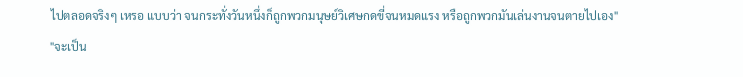ไปตลอดจริงๆ เหรอ แบบว่า จนกระทั่งวันหนึ่งก็ถูกพวกมนุษย์วิเศษกดขี่จนหมดแรง หรือถูกพวกมันเล่นงานจนตายไปเอง"
"จะเป็น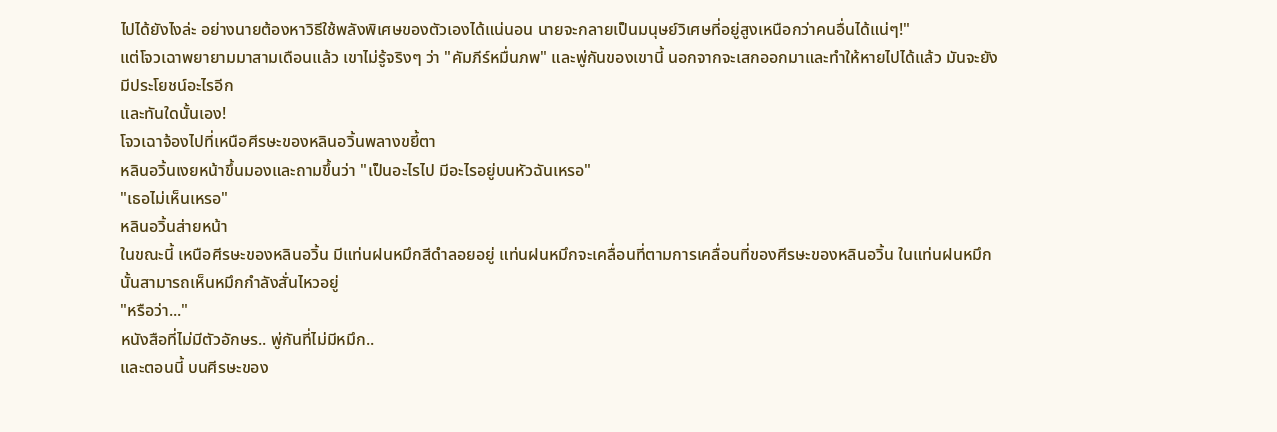ไปได้ยังไงล่ะ อย่างนายต้องหาวิธีใช้พลังพิเศษของตัวเองได้แน่นอน นายจะกลายเป็นมนุษย์วิเศษที่อยู่สูงเหนือกว่าคนอื่นได้แน่ๆ!"
แต่โจวเฉาพยายามมาสามเดือนแล้ว เขาไม่รู้จริงๆ ว่า "คัมภีร์หมื่นภพ" และพู่กันของเขานี้ นอกจากจะเสกออกมาและทำให้หายไปได้แล้ว มันจะยังมีประโยชน์อะไรอีก
และทันใดนั้นเอง!
โจวเฉาจ้องไปที่เหนือศีรษะของหลินอวิ้นพลางขยี้ตา
หลินอวิ้นเงยหน้าขึ้นมองและถามขึ้นว่า "เป็นอะไรไป มีอะไรอยู่บนหัวฉันเหรอ"
"เธอไม่เห็นเหรอ"
หลินอวิ้นส่ายหน้า
ในขณะนี้ เหนือศีรษะของหลินอวิ้น มีแท่นฝนหมึกสีดำลอยอยู่ แท่นฝนหมึกจะเคลื่อนที่ตามการเคลื่อนที่ของศีรษะของหลินอวิ้น ในแท่นฝนหมึกนั้นสามารถเห็นหมึกกำลังสั่นไหวอยู่
"หรือว่า..."
หนังสือที่ไม่มีตัวอักษร.. พู่กันที่ไม่มีหมึก..
และตอนนี้ บนศีรษะของ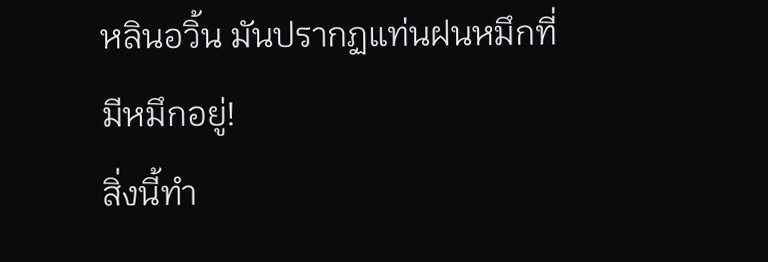หลินอวิ้น มันปรากฏแท่นฝนหมึกที่มีหมึกอยู่!
สิ่งนี้ทำ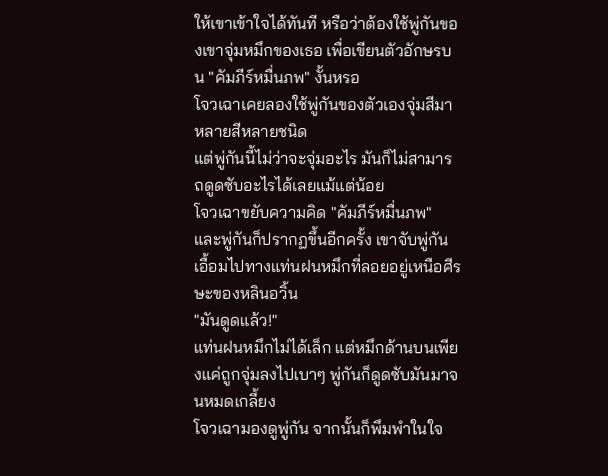ให้เขาเข้าใจได้ทันที หรือว่าต้องใช้พู่กันของเขาจุ่มหมึกของเธอ เพื่อเขียนตัวอักษรบน "คัมภีร์หมื่นภพ" งั้นหรอ
โจวเฉาเคยลองใช้พู่กันของตัวเองจุ่มสีมาหลายสีหลายชนิด
แต่พู่กันนี้ไม่ว่าจะจุ่มอะไร มันก็ไม่สามารถดูดซับอะไรได้เลยแม้แต่น้อย
โจวเฉาขยับความคิด "คัมภีร์หมื่นภพ" และพู่กันก็ปรากฏขึ้นอีกครั้ง เขาจับพู่กัน เอื้อมไปทางแท่นฝนหมึกที่ลอยอยู่เหนือศีรษะของหลินอวิ้น
"มันดูดแล้ว!"
แท่นฝนหมึกไม่ได้เล็ก แต่หมึกด้านบนเพียงแค่ถูกจุ่มลงไปเบาๆ พู่กันก็ดูดซับมันมาจนหมดเกลี้ยง
โจวเฉามองดูพู่กัน จากนั้นก็พึมพำในใจ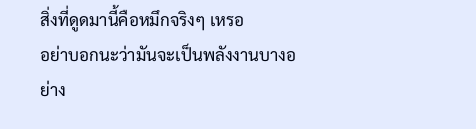สิ่งที่ดูดมานี้คือหมึกจริงๆ เหรอ
อย่าบอกนะว่ามันจะเป็นพลังงานบางอย่าง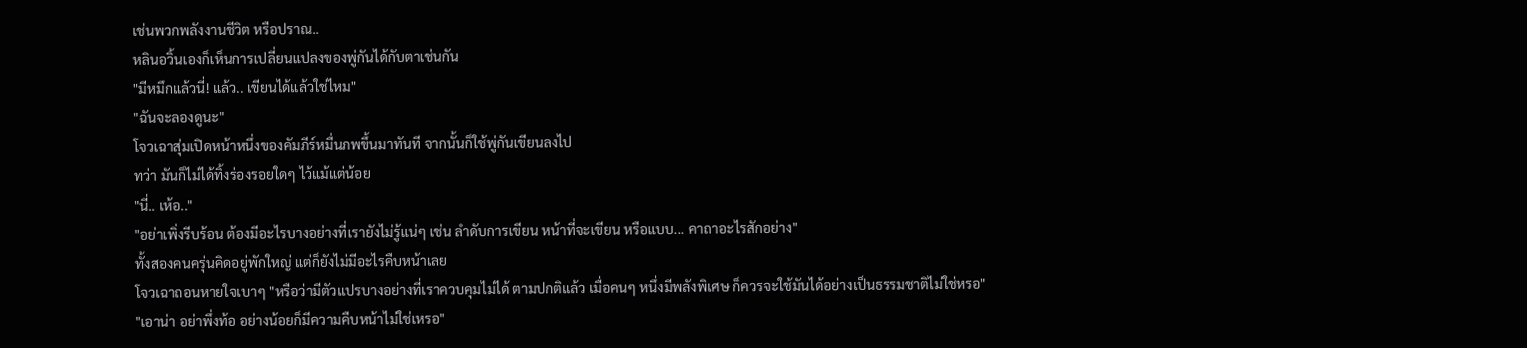เช่นพวกพลังงานชีวิต หรือปราณ..
หลินอวิ้นเองก็เห็นการเปลี่ยนแปลงของพู่กันได้กับตาเช่นกัน
"มีหมึกแล้วนี่! แล้ว.. เขียนได้แล้วใช่ไหม"
"ฉันจะลองดูนะ"
โจวเฉาสุ่มเปิดหน้าหนึ่งของคัมภีร์หมื่นภพขึ้นมาทันที จากนั้นก็ใช้พู่กันเขียนลงไป
ทว่า มันก็ไม่ได้ทิ้งร่องรอยใดๆ ไว้แม้แต่น้อย
"นี่.. เห้อ.."
"อย่าเพิ่งรีบร้อน ต้องมีอะไรบางอย่างที่เรายังไม่รู้แน่ๆ เช่น ลำดับการเขียน หน้าที่จะเขียน หรือแบบ... คาถาอะไรสักอย่าง"
ทั้งสองคนครุ่นคิดอยู่พักใหญ่ แต่ก็ยังไม่มีอะไรคืบหน้าเลย
โจวเฉาถอนหายใจเบาๆ "หรือว่ามีตัวแปรบางอย่างที่เราควบคุมไม่ได้ ตามปกติแล้ว เมื่อคนๆ หนึ่งมีพลังพิเศษ ก็ควรจะใช้มันได้อย่างเป็นธรรมชาติไม่ใช่หรอ"
"เอาน่า อย่าพึ่งท้อ อย่างน้อยก็มีความคืบหน้าไม่ใช่เหรอ"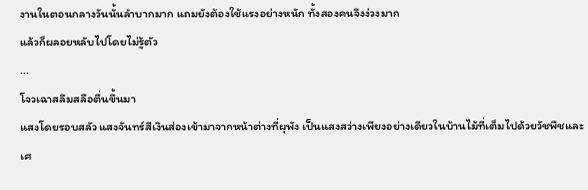งานในตอนกลางวันนั้นลำบากมาก แถมยังต้องใช้แรงอย่างหนัก ทั้งสองคนจึงง่วงมาก
แล้วก็ผลอยหลับไปโดยไม่รู้ตัว
...
โจวเฉาสลึมสลือตื่นขึ้นมา
แสงโดยรอบสลัว แสงจันทร์สีเงินส่องเข้ามาจากหน้าต่างที่ผุพัง เป็นแสงสว่างเพียงอย่างเดียวในบ้านไม้ที่เต็มไปด้วยวัชพืชและเศ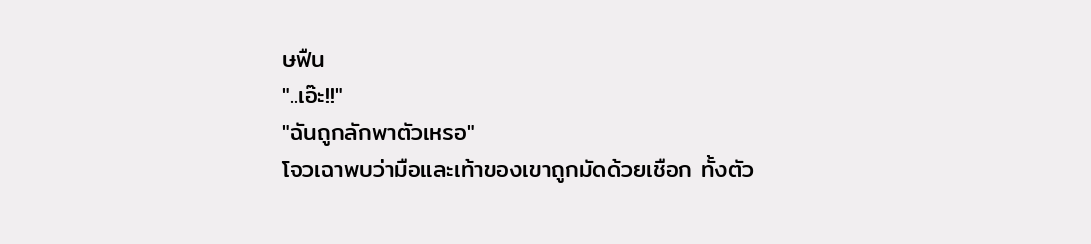ษฟืน
"..เอ๊ะ!!"
"ฉันถูกลักพาตัวเหรอ"
โจวเฉาพบว่ามือและเท้าของเขาถูกมัดด้วยเชือก ทั้งตัว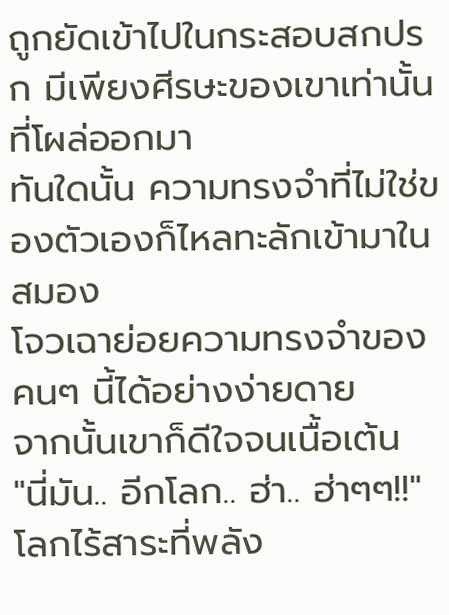ถูกยัดเข้าไปในกระสอบสกปรก มีเพียงศีรษะของเขาเท่านั้นที่โผล่ออกมา
ทันใดนั้น ความทรงจำที่ไม่ใช่ของตัวเองก็ไหลทะลักเข้ามาในสมอง
โจวเฉาย่อยความทรงจำของคนๆ นี้ได้อย่างง่ายดาย
จากนั้นเขาก็ดีใจจนเนื้อเต้น
"นี่มัน.. อีกโลก.. ฮ่า.. ฮ่าๆๆ!!"
โลกไร้สาระที่พลัง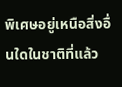พิเศษอยู่เหนือสิ่งอื่นใดในชาติที่แล้ว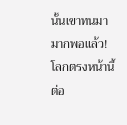นั้นเขาทนมามากพอแล้ว!
โลกตรงหน้านี้ ต่อ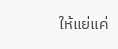ให้แย่แค่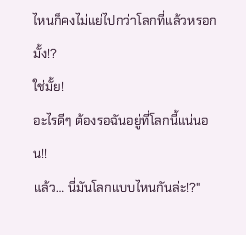ไหนก็คงไม่แย่ไปกว่าโลกที่แล้วหรอกมั้ง!?
ใช่มั้ย!
อะไรดีๆ ต้องรอฉันอยู่ที่โลกนี้แน่นอน!!
แล้ว… นี่มันโลกแบบไหนกันล่ะ!?"